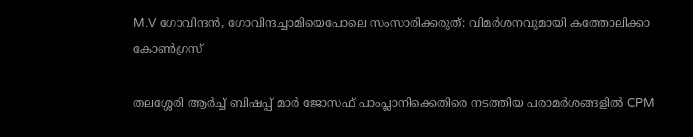M.V ഗോവിന്ദൻ, ഗോവിന്ദച്ചാമിയെപോലെ സംസാരിക്കരുത്: വിമർശനവുമായി കത്തോലിക്കാ കോൺഗ്രസ്

തലശ്ശേരി ആർച്ച് ബിഷപ്പ് മാർ ജോസഫ് പാംപ്ലാനിക്കെതിരെ നടത്തിയ പരാമർശങ്ങളിൽ CPM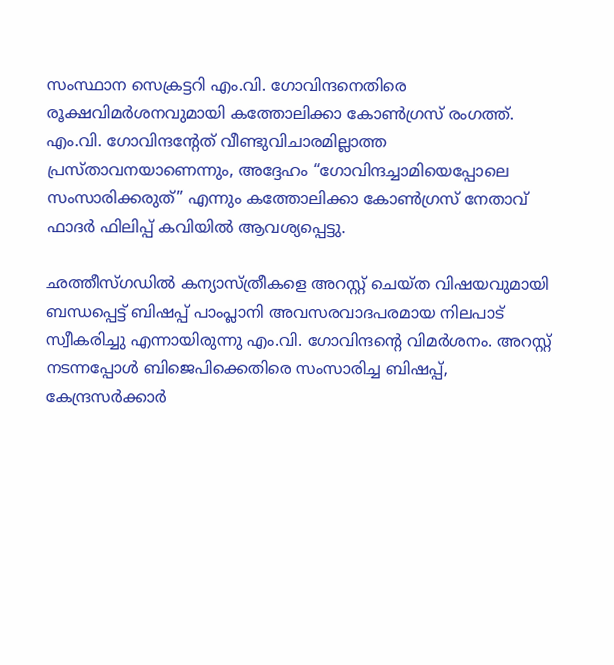സംസ്ഥാന സെക്രട്ടറി എം.വി. ഗോവിന്ദനെതിരെ രൂക്ഷവിമർശനവുമായി കത്തോലിക്കാ കോൺഗ്രസ് രംഗത്ത്. എം.വി. ഗോവിന്ദൻ്റേത് വീണ്ടുവിചാരമില്ലാത്ത പ്രസ്താവനയാണെന്നും, അദ്ദേഹം “ഗോവിന്ദച്ചാമിയെപ്പോലെ സംസാരിക്കരുത്” എന്നും കത്തോലിക്കാ കോൺഗ്രസ് നേതാവ് ഫാദർ ഫിലിപ്പ് കവിയിൽ ആവശ്യപ്പെട്ടു.

ഛത്തീസ്ഗഡിൽ കന്യാസ്ത്രീകളെ അറസ്റ്റ് ചെയ്ത വിഷയവുമായി ബന്ധപ്പെട്ട് ബിഷപ്പ് പാംപ്ലാനി അവസരവാദപരമായ നിലപാട് സ്വീകരിച്ചു എന്നായിരുന്നു എം.വി. ഗോവിന്ദൻ്റെ വിമർശനം. അറസ്റ്റ് നടന്നപ്പോൾ ബിജെപിക്കെതിരെ സംസാരിച്ച ബിഷപ്പ്, കേന്ദ്രസർക്കാർ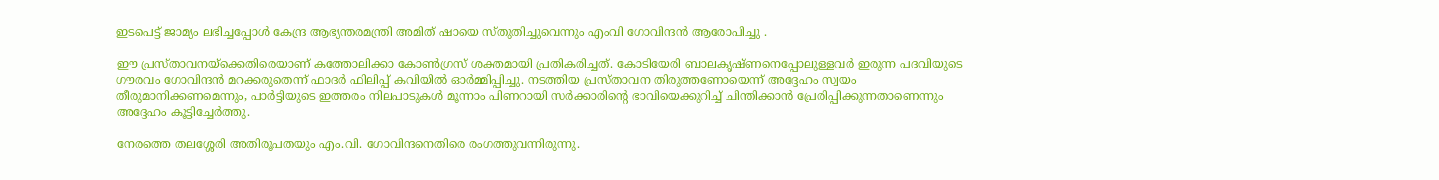ഇടപെട്ട് ജാമ്യം ലഭിച്ചപ്പോൾ കേന്ദ്ര ആഭ്യന്തരമന്ത്രി അമിത് ഷായെ സ്തുതിച്ചുവെന്നും എംവി ഗോവിന്ദൻ ആരോപിച്ചു .

ഈ പ്രസ്താവനയ്ക്കെതിരെയാണ് കത്തോലിക്കാ കോൺഗ്രസ് ശക്തമായി പ്രതികരിച്ചത്. കോടിയേരി ബാലകൃഷ്ണനെപ്പോലുള്ളവർ ഇരുന്ന പദവിയുടെ ഗൗരവം ഗോവിന്ദൻ മറക്കരുതെന്ന് ഫാദർ ഫിലിപ്പ് കവിയിൽ ഓർമ്മിപ്പിച്ചു. നടത്തിയ പ്രസ്താവന തിരുത്തണോയെന്ന് അദ്ദേഹം സ്വയം തീരുമാനിക്കണമെന്നും, പാർട്ടിയുടെ ഇത്തരം നിലപാടുകൾ മൂന്നാം പിണറായി സർക്കാരിന്റെ ഭാവിയെക്കുറിച്ച് ചിന്തിക്കാൻ പ്രേരിപ്പിക്കുന്നതാണെന്നും അദ്ദേഹം കൂട്ടിച്ചേർത്തു.

നേരത്തെ തലശ്ശേരി അതിരൂപതയും എം.വി. ഗോവിന്ദനെതിരെ രംഗത്തുവന്നിരുന്നു.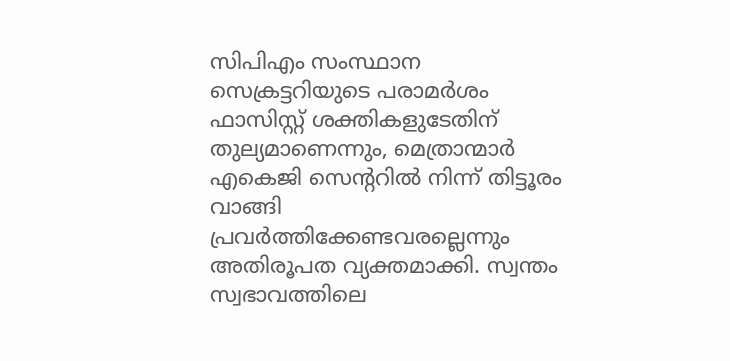സിപിഎം സംസ്ഥാന സെക്രട്ടറിയുടെ പരാമർശം ഫാസിസ്റ്റ് ശക്തികളുടേതിന് തുല്യമാണെന്നും, മെത്രാന്മാർ എകെജി സെന്ററിൽ നിന്ന് തിട്ടൂരം വാങ്ങി പ്രവർത്തിക്കേണ്ടവരല്ലെന്നും അതിരൂപത വ്യക്തമാക്കി. സ്വന്തം സ്വഭാവത്തിലെ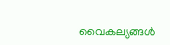വൈകല്യങ്ങൾ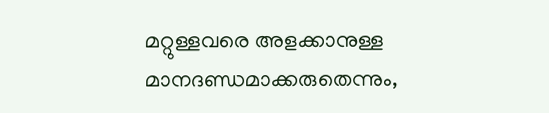മറ്റുള്ളവരെ അളക്കാനുള്ള മാനദണ്ഡമാക്കരുതെന്നും,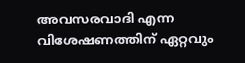അവസരവാദി എന്ന വിശേഷണത്തിന് ഏറ്റവും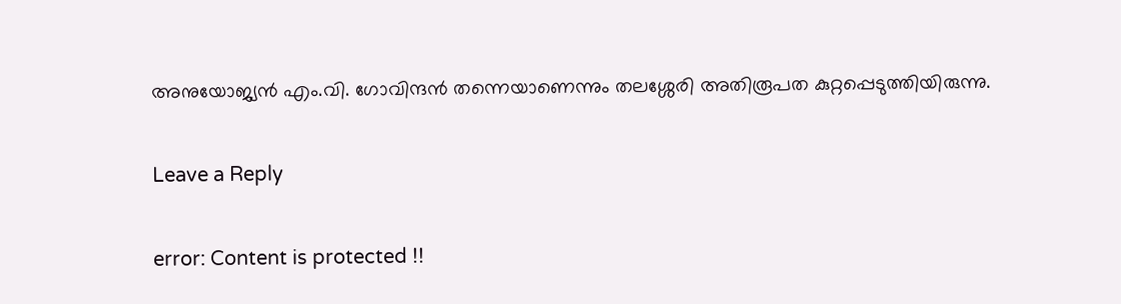അനുയോജ്യൻ എം.വി. ഗോവിന്ദൻ തന്നെയാണെന്നും തലശ്ശേരി അതിരൂപത കുറ്റപ്പെടുത്തിയിരുന്നു.

Leave a Reply

error: Content is protected !!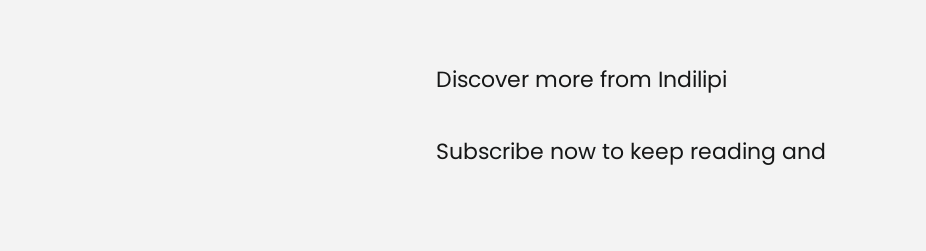Discover more from Indilipi

Subscribe now to keep reading and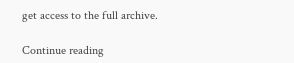get access to the full archive.

Continue reading